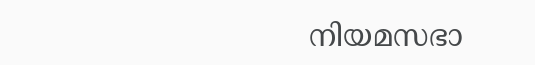നിയമസഭാ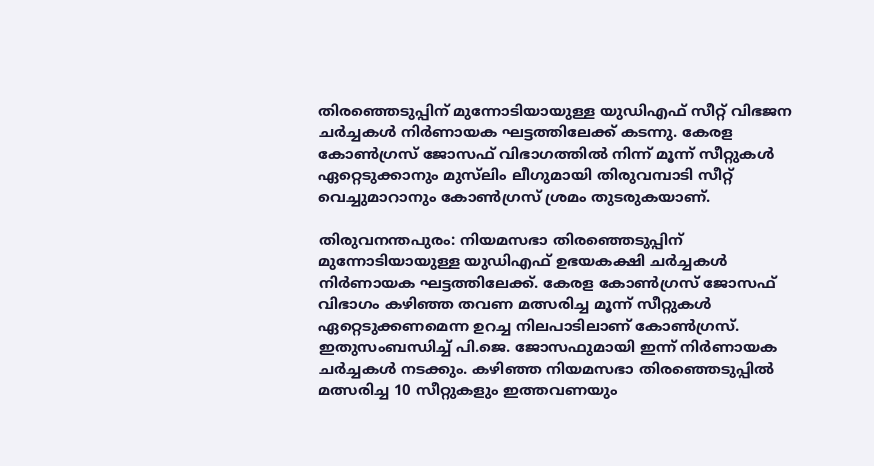തിരഞ്ഞെടുപ്പിന് മുന്നോടിയായുള്ള യുഡിഎഫ് സീറ്റ് വിഭജന ചർച്ചകൾ നിർണായക ഘട്ടത്തിലേക്ക് കടന്നു. കേരള കോൺഗ്രസ് ജോസഫ് വിഭാഗത്തിൽ നിന്ന് മൂന്ന് സീറ്റുകൾ ഏറ്റെടുക്കാനും മുസ്‌ലിം ലീഗുമായി തിരുവമ്പാടി സീറ്റ് വെച്ചുമാറാനും കോൺഗ്രസ് ശ്രമം തുടരുകയാണ്.

തിരുവനന്തപുരം: നിയമസഭാ തിരഞ്ഞെടുപ്പിന് മുന്നോടിയായുള്ള യുഡിഎഫ് ഉഭയകക്ഷി ചർച്ചകൾ നിർണായക ഘട്ടത്തിലേക്ക്. കേരള കോൺഗ്രസ് ജോസഫ് വിഭാഗം കഴിഞ്ഞ തവണ മത്സരിച്ച മൂന്ന് സീറ്റുകൾ ഏറ്റെടുക്കണമെന്ന ഉറച്ച നിലപാടിലാണ് കോൺഗ്രസ്. ഇതുസംബന്ധിച്ച് പി.ജെ. ജോസഫുമായി ഇന്ന് നിർണായക ചർച്ചകൾ നടക്കും. കഴിഞ്ഞ നിയമസഭാ തിരഞ്ഞെടുപ്പിൽ മത്സരിച്ച 10 സീറ്റുകളും ഇത്തവണയും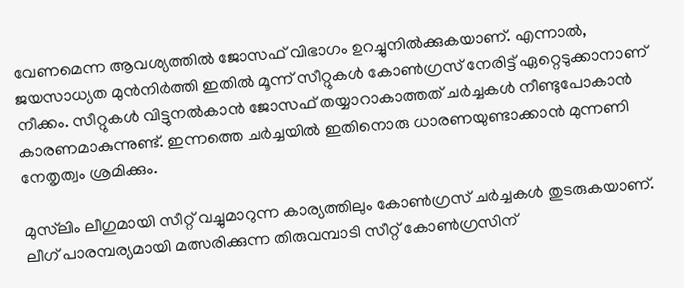വേണമെന്ന ആവശ്യത്തിൽ ജോസഫ് വിഭാഗം ഉറച്ചുനിൽക്കുകയാണ്. എന്നാൽ, ജയസാധ്യത മുൻനിർത്തി ഇതിൽ മൂന്ന് സീറ്റുകൾ കോൺഗ്രസ് നേരിട്ട് ഏറ്റെടുക്കാനാണ് നീക്കം. സീറ്റുകൾ വിട്ടുനൽകാൻ ജോസഫ് തയ്യാറാകാത്തത് ചർച്ചകൾ നീണ്ടുപോകാൻ കാരണമാകുന്നുണ്ട്. ഇന്നത്തെ ചർച്ചയിൽ ഇതിനൊരു ധാരണയുണ്ടാക്കാൻ മുന്നണി നേതൃത്വം ശ്രമിക്കും.

മുസ്‌ലിം ലീഗുമായി സീറ്റ് വച്ചുമാറുന്ന കാര്യത്തിലും കോൺഗ്രസ് ചർച്ചകൾ തുടരുകയാണ്. ലീഗ് പാരമ്പര്യമായി മത്സരിക്കുന്ന തിരുവമ്പാടി സീറ്റ് കോൺഗ്രസിന്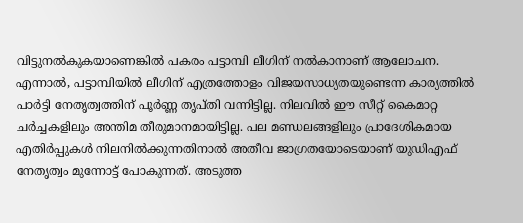വിട്ടുനൽകുകയാണെങ്കിൽ പകരം പട്ടാമ്പി ലീഗിന് നൽകാനാണ് ആലോചന. എന്നാൽ, പട്ടാമ്പിയിൽ ലീഗിന് എത്രത്തോളം വിജയസാധ്യതയുണ്ടെന്ന കാര്യത്തിൽ പാർട്ടി നേതൃത്വത്തിന് പൂർണ്ണ തൃപ്തി വന്നിട്ടില്ല. നിലവിൽ ഈ സീറ്റ് കൈമാറ്റ ചർച്ചകളിലും അന്തിമ തീരുമാനമായിട്ടില്ല. പല മണ്ഡലങ്ങളിലും പ്രാദേശികമായ എതിർപ്പുകൾ നിലനിൽക്കുന്നതിനാൽ അതീവ ജാഗ്രതയോടെയാണ് യുഡിഎഫ് നേതൃത്വം മുന്നോട്ട് പോകുന്നത്. അടുത്ത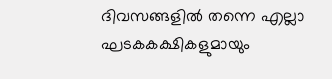ദിവസങ്ങളിൽ തന്നെ എല്ലാ ഘടകകക്ഷികളുമായും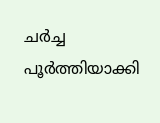ചർച്ച പൂർത്തിയാക്കി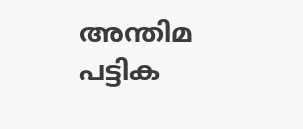അന്തിമ പട്ടിക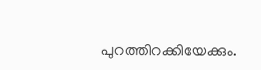പുറത്തിറക്കിയേക്കും.